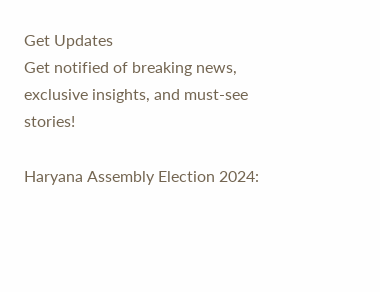Get Updates
Get notified of breaking news, exclusive insights, and must-see stories!

Haryana Assembly Election 2024: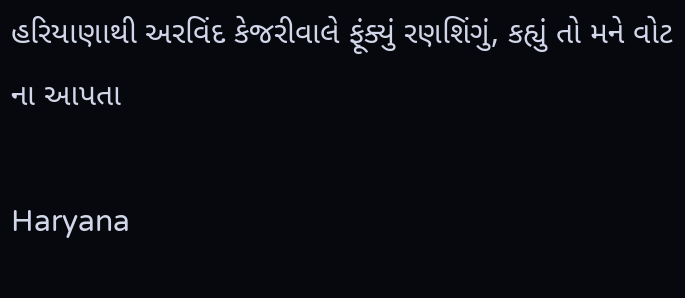હરિયાણાથી અરવિંદ કેજરીવાલે ફૂંક્યું રણશિંગું, કહ્યું તો મને વોટ ના આપતા

Haryana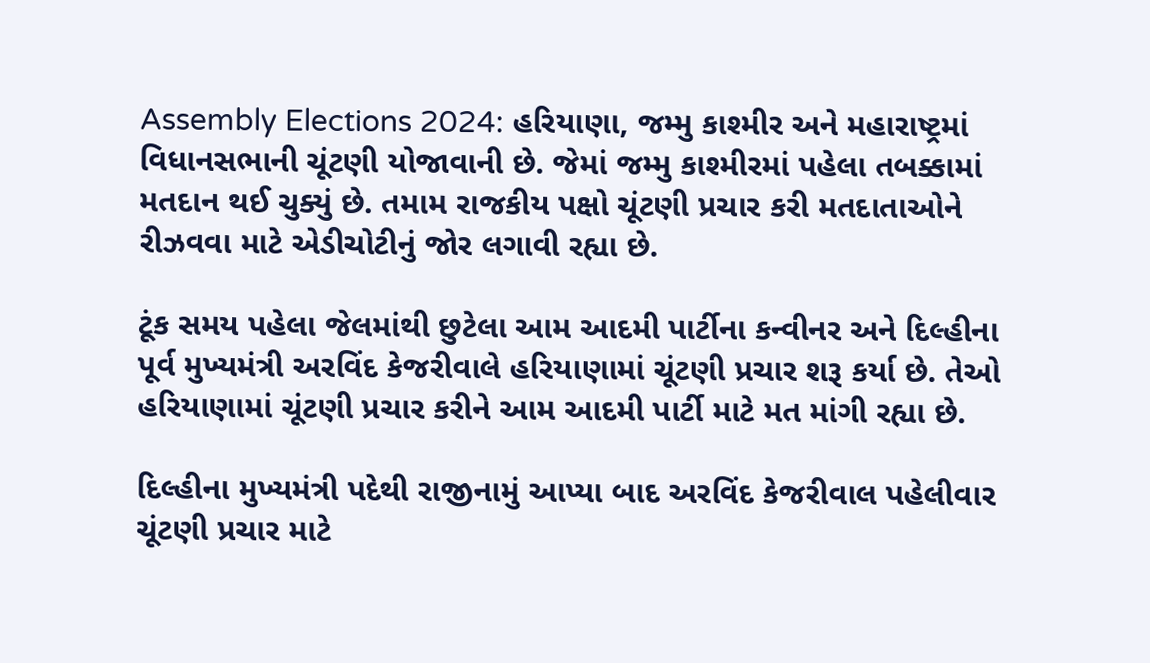Assembly Elections 2024: હરિયાણા, જમ્મુ કાશ્મીર અને મહારાષ્ટ્રમાં વિધાનસભાની ચૂંટણી યોજાવાની છે. જેમાં જમ્મુ કાશ્મીરમાં પહેલા તબક્કામાં મતદાન થઈ ચુક્યું છે. તમામ રાજકીય પક્ષો ચૂંટણી પ્રચાર કરી મતદાતાઓને રીઝવવા માટે એડીચોટીનું જોર લગાવી રહ્યા છે.

ટૂંક સમય પહેલા જેલમાંથી છુટેલા આમ આદમી પાર્ટીના કન્વીનર અને દિલ્હીના પૂર્વ મુખ્યમંત્રી અરવિંદ કેજરીવાલે હરિયાણામાં ચૂંટણી પ્રચાર શરૂ કર્યા છે. તેઓ હરિયાણામાં ચૂંટણી પ્રચાર કરીને આમ આદમી પાર્ટી માટે મત માંગી રહ્યા છે.

દિલ્હીના મુખ્યમંત્રી પદેથી રાજીનામું આપ્યા બાદ અરવિંદ કેજરીવાલ પહેલીવાર ચૂંટણી પ્રચાર માટે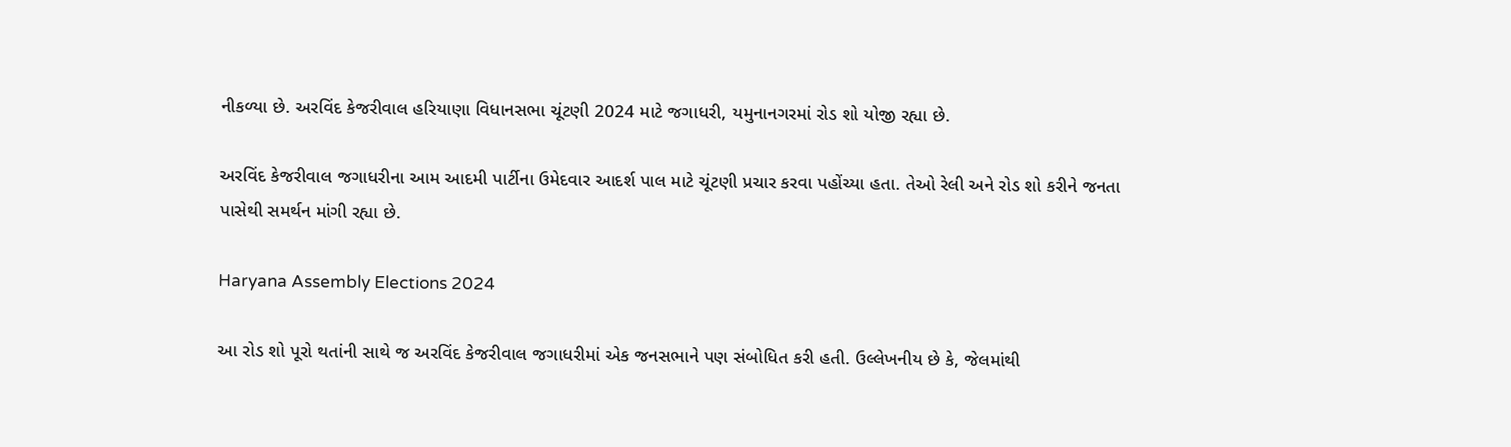નીકળ્યા છે. અરવિંદ કેજરીવાલ હરિયાણા વિધાનસભા ચૂંટણી 2024 માટે જગાધરી, યમુનાનગરમાં રોડ શો યોજી રહ્યા છે.

અરવિંદ કેજરીવાલ જગાધરીના આમ આદમી પાર્ટીના ઉમેદવાર આદર્શ પાલ માટે ચૂંટણી પ્રચાર કરવા પહોંચ્યા હતા. તેઓ રેલી અને રોડ શો કરીને જનતા પાસેથી સમર્થન માંગી રહ્યા છે.

Haryana Assembly Elections 2024

આ રોડ શો પૂરો થતાંની સાથે જ અરવિંદ કેજરીવાલ જગાધરીમાં એક જનસભાને પણ સંબોધિત કરી હતી. ઉલ્લેખનીય છે કે, જેલમાંથી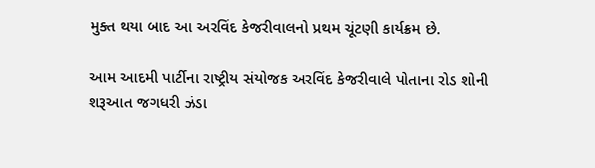મુક્ત થયા બાદ આ અરવિંદ કેજરીવાલનો પ્રથમ ચૂંટણી કાર્યક્રમ છે.

આમ આદમી પાર્ટીના રાષ્ટ્રીય સંયોજક અરવિંદ કેજરીવાલે પોતાના રોડ શોની શરૂઆત જગધરી ઝંડા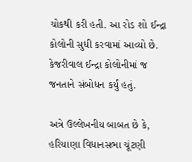ચોકથી કરી હતી. આ રોડ શો ઈન્દ્રા કોલોની સુધી કરવામાં આવ્યો છે. કેજરીવાલ ઈન્દ્રા કોલોનીમાં જ જનતાને સંબોધન કર્યું હતું.

અત્રે ઉલ્લેખનીય બાબત છે કે, હરિયાણા વિધાનસભા ચૂંટણી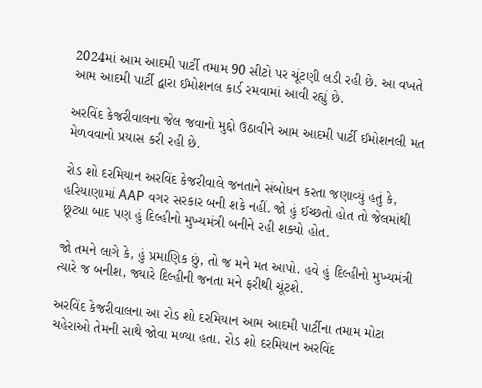2024માં આમ આદમી પાર્ટી તમામ 90 સીટો પર ચૂંટણી લડી રહી છે. આ વખતે આમ આદમી પાર્ટી દ્વારા ઈમોશનલ કાર્ડ રમવામાં આવી રહ્યું છે.

અરવિંદ કેજરીવાલના જેલ જવાનો મુદ્દો ઉઠાવીને આમ આદમી પાર્ટી ઈમોશનલી મત મેળવવાનો પ્રયાસ કરી રહી છે.

રોડ શો દરમિયાન અરવિંદ કેજરીવાલે જનતાને સંબોધન કરતા જણાવ્યું હતું કે, હરિયાણામાં AAP વગર સરકાર બની શકે નહીં. જો હું ઈચ્છતો હોત તો જેલમાંથી છૂટ્યા બાદ પણ હું દિલ્હીનો મુખ્યમંત્રી બનીને રહી શક્યો હોત.

જો તમને લાગે કે, હું પ્રમાણિક છું, તો જ મને મત આપો. હવે હું દિલ્હીનો મુખ્યમંત્રી ત્યારે જ બનીશ, જ્યારે દિલ્હીની જનતા મને ફરીથી ચૂંટશે.

અરવિંદ કેજરીવાલના આ રોડ શો દરમિયાન આમ આદમી પાર્ટીના તમામ મોટા ચહેરાઓ તેમની સાથે જોવા મળ્યા હતા. રોડ શો દરમિયાન અરવિંદ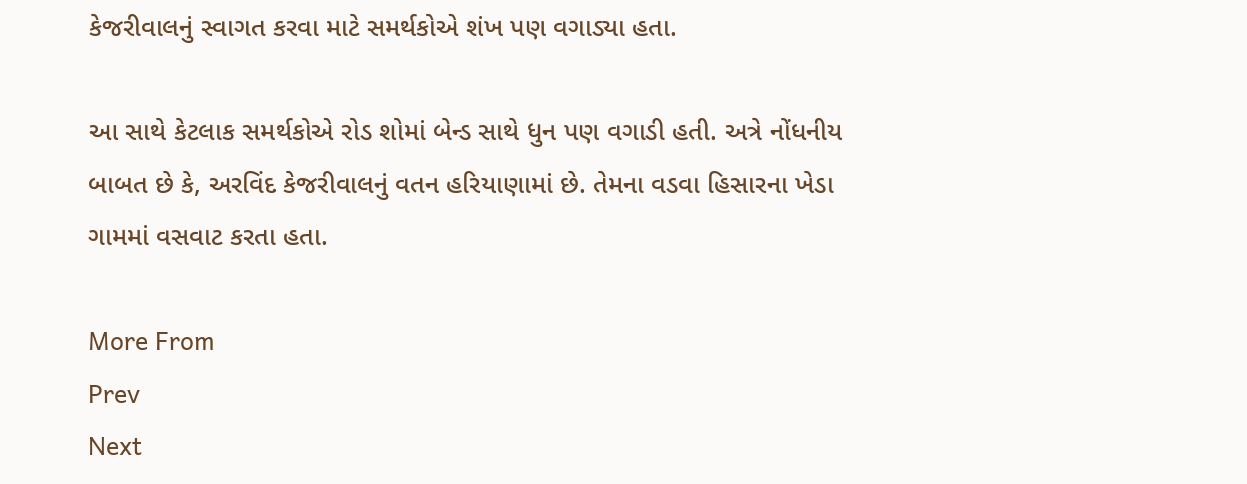કેજરીવાલનું સ્વાગત કરવા માટે સમર્થકોએ શંખ પણ વગાડ્યા હતા.

આ સાથે કેટલાક સમર્થકોએ રોડ શોમાં બેન્ડ સાથે ધુન પણ વગાડી હતી. અત્રે નોંધનીય બાબત છે કે, અરવિંદ કેજરીવાલનું વતન હરિયાણામાં છે. તેમના વડવા હિસારના ખેડા ગામમાં વસવાટ કરતા હતા.

More From
Prev
Next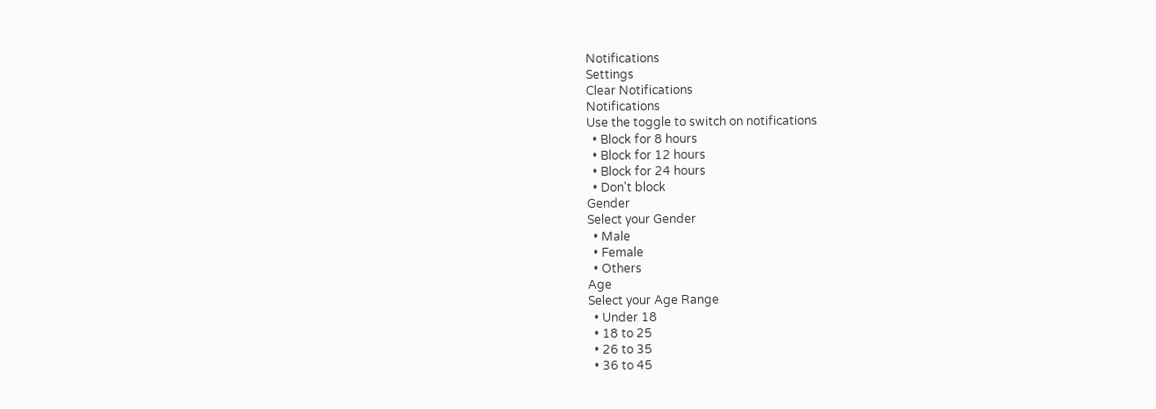Notifications
Settings
Clear Notifications
Notifications
Use the toggle to switch on notifications
  • Block for 8 hours
  • Block for 12 hours
  • Block for 24 hours
  • Don't block
Gender
Select your Gender
  • Male
  • Female
  • Others
Age
Select your Age Range
  • Under 18
  • 18 to 25
  • 26 to 35
  • 36 to 45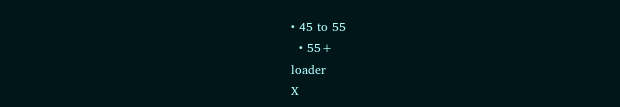• 45 to 55
  • 55+
loader
X